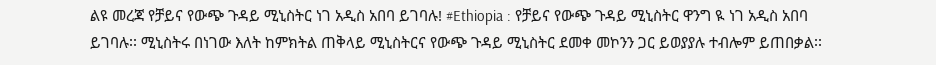ልዩ መረጃ የቻይና የውጭ ጉዳይ ሚኒስትር ነገ አዲስ አበባ ይገባሉ! #Ethiopia : የቻይና የውጭ ጉዳይ ሚኒስትር ዋንግ ዪ ነገ አዲስ አበባ ይገባሉ፡፡ ሚኒስትሩ በነገው እለት ከምክትል ጠቅላይ ሚኒስትርና የውጭ ጉዳይ ሚኒስትር ደመቀ መኮንን ጋር ይወያያሉ ተብሎም ይጠበቃል፡፡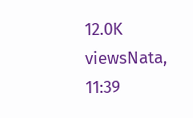12.0K viewsNata, 11:39